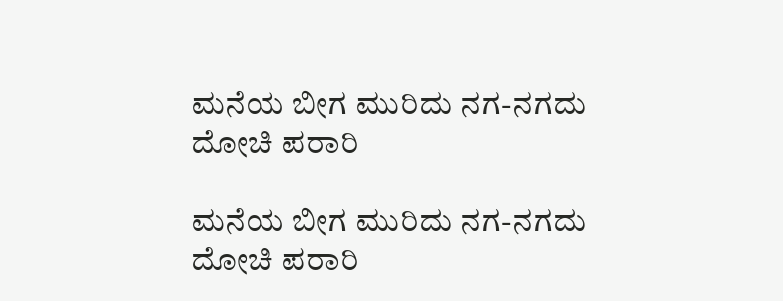ಮನೆಯ ಬೀಗ ಮುರಿದು ನಗ-ನಗದು ದೋಚಿ ಪರಾರಿ

ಮನೆಯ ಬೀಗ ಮುರಿದು ನಗ-ನಗದು ದೋಚಿ ಪರಾರಿ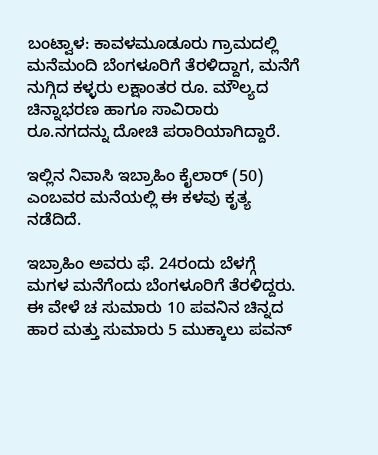ಬಂಟ್ವಾಳ: ಕಾವಳಮೂಡೂರು ಗ್ರಾಮದಲ್ಲಿ ಮನೆಮಂದಿ ಬೆಂಗಳೂರಿಗೆ ತೆರಳಿದ್ದಾಗ, ಮನೆಗೆ ನುಗ್ಗಿದ ಕಳ್ಳರು ಲಕ್ಷಾಂತರ ರೂ. ಮೌಲ್ಯದ ಚಿನ್ನಾಭರಣ ಹಾಗೂ ಸಾವಿರಾರು ರೂ.ನಗದನ್ನು ದೋಚಿ ಪರಾರಿಯಾಗಿದ್ದಾರೆ.

ಇಲ್ಲಿನ ನಿವಾಸಿ ಇಬ್ರಾಹಿಂ ಕೈಲಾರ್ (50) ಎಂಬವರ ಮನೆಯಲ್ಲಿ ಈ ಕಳವು ಕೃತ್ಯ ನಡೆದಿದೆ.

ಇಬ್ರಾಹಿಂ ಅವರು ಫೆ. 24ರಂದು ಬೆಳಗ್ಗೆ  ಮಗಳ ಮನೆಗೆಂದು ಬೆಂಗಳೂರಿಗೆ ತೆರಳಿದ್ದರು. ಈ ವೇಳೆ ಚ ಸುಮಾರು 10 ಪವನಿನ ಚಿನ್ನದ ಹಾರ ಮತ್ತು ಸುಮಾರು 5 ಮುಕ್ಕಾಲು ಪವನ್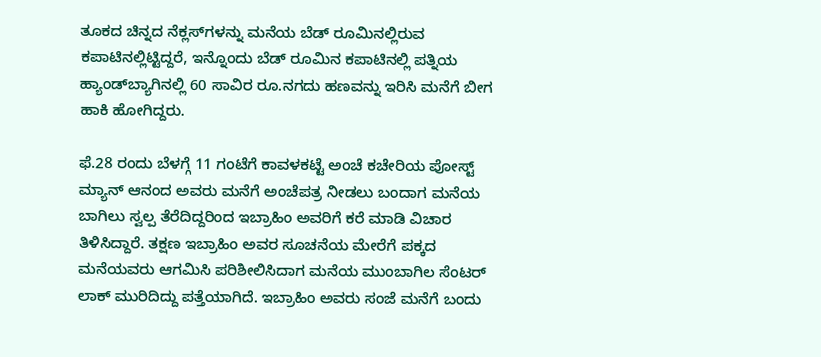ತೂಕದ ಚಿನ್ನದ ನೆಕ್ಲಸ್‌ಗಳನ್ನು ಮನೆಯ ಬೆಡ್ ರೂಮಿನಲ್ಲಿರುವ ಕಪಾಟಿನಲ್ಲಿಟ್ಟಿದ್ದರೆ, ಇನ್ನೊಂದು ಬೆಡ್ ರೂಮಿನ ಕಪಾಟಿನಲ್ಲಿ ಪತ್ನಿಯ ಹ್ಯಾಂಡ್‌ಬ್ಯಾಗಿನಲ್ಲಿ 60 ಸಾವಿರ ರೂ.ನಗದು ಹಣವನ್ನು ಇರಿಸಿ ಮನೆಗೆ ಬೀಗ ಹಾಕಿ ಹೋಗಿದ್ದರು.

ಫೆ.28 ರಂದು ಬೆಳಗ್ಗೆ 11 ಗಂಟೆಗೆ ಕಾವಳಕಟ್ಟೆ ಅಂಚೆ ಕಚೇರಿಯ ಪೋಸ್ಟ್ ಮ್ಯಾನ್ ಆನಂದ ಅವರು ಮನೆಗೆ ಅಂಚೆಪತ್ರ ನೀಡಲು ಬಂದಾಗ ಮನೆಯ ಬಾಗಿಲು ಸ್ವಲ್ಪ ತೆರೆದಿದ್ದರಿಂದ ಇಬ್ರಾಹಿಂ ಅವರಿಗೆ ಕರೆ ಮಾಡಿ ವಿಚಾರ ತಿಳಿಸಿದ್ದಾರೆ. ತಕ್ಷಣ ಇಬ್ರಾಹಿಂ ಅವರ ಸೂಚನೆಯ ಮೇರೆಗೆ ಪಕ್ಕದ ಮನೆಯವರು ಆಗಮಿಸಿ ಪರಿಶೀಲಿಸಿದಾಗ ಮನೆಯ ಮುಂಬಾಗಿಲ ಸೆಂಟರ್ ಲಾಕ್ ಮುರಿದಿದ್ದು ಪತ್ತೆಯಾಗಿದೆ. ಇಬ್ರಾಹಿಂ ಅವರು ಸಂಜೆ ಮನೆಗೆ ಬಂದು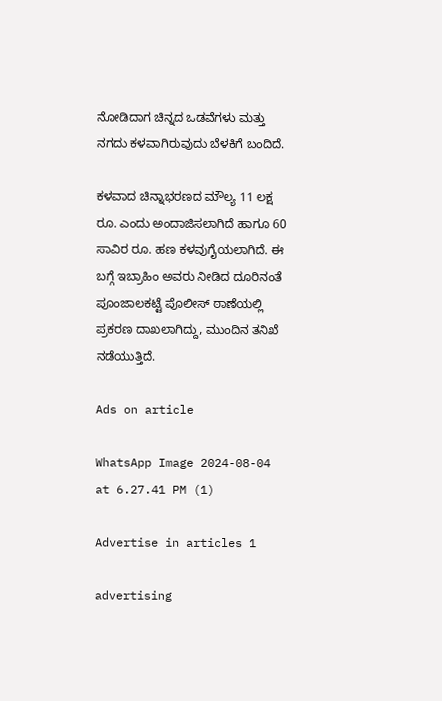ನೋಡಿದಾಗ ಚಿನ್ನದ ಒಡವೆಗಳು ಮತ್ತು ನಗದು ಕಳವಾಗಿರುವುದು ಬೆಳಕಿಗೆ ಬಂದಿದೆ.

ಕಳವಾದ ಚಿನ್ನಾಭರಣದ ಮೌಲ್ಯ 11 ಲಕ್ಷ ರೂ. ಎಂದು ಅಂದಾಜಿಸಲಾಗಿದೆ ಹಾಗೂ 60 ಸಾವಿರ ರೂ. ಹಣ ಕಳವುಗೈಯಲಾಗಿದೆ. ಈ ಬಗ್ಗೆ ಇಬ್ರಾಹಿಂ ಅವರು ನೀಡಿದ ದೂರಿನಂತೆ ಪೂಂಜಾಲಕಟ್ಟೆ ಪೊಲೀಸ್ ಠಾಣೆಯಲ್ಲಿ ಪ್ರಕರಣ ದಾಖಲಾಗಿದ್ದು, ಮುಂದಿನ ತನಿಖೆ ನಡೆಯುತ್ತಿದೆ.

Ads on article

WhatsApp Image 2024-08-04 at 6.27.41 PM (1)

Advertise in articles 1

advertising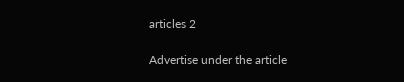articles 2

Advertise under the article